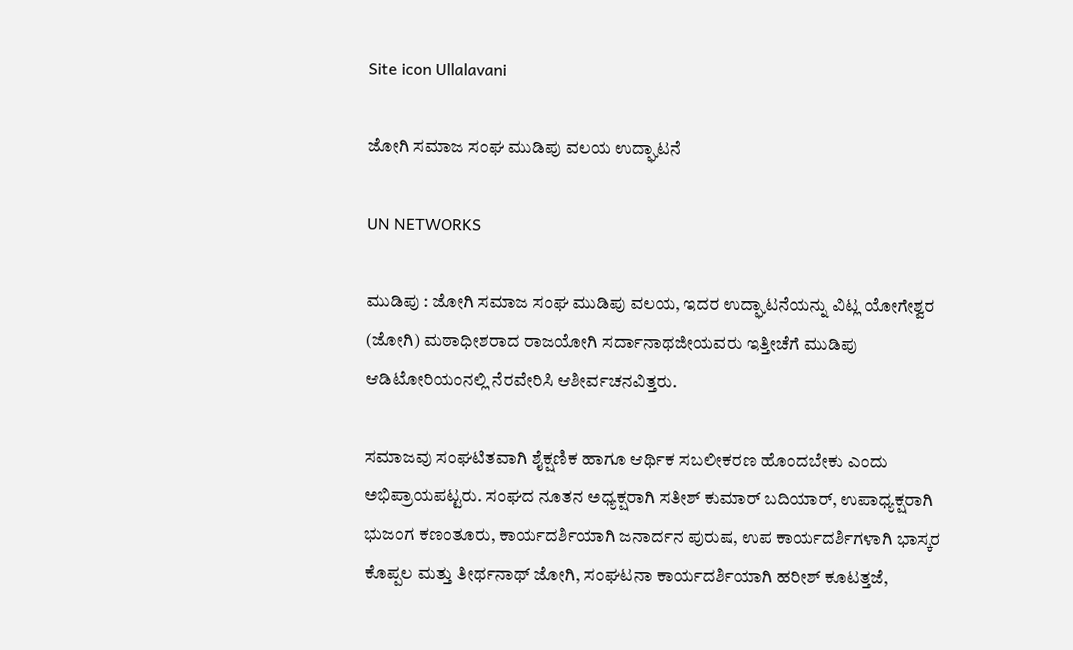Site icon Ullalavani

ಜೋಗಿ ಸಮಾಜ ಸಂಘ ಮುಡಿಪು ವಲಯ ಉದ್ಘಾಟನೆ

UN NETWORKS

ಮುಡಿಪು : ಜೋಗಿ ಸಮಾಜ ಸಂಘ ಮುಡಿಪು ವಲಯ, ಇದರ ಉದ್ಘಾಟನೆಯನ್ನು ವಿಟ್ಲ ಯೋಗೇಶ್ವರ (ಜೋಗಿ) ಮಠಾಧೀಶರಾದ ರಾಜಯೋಗಿ ಸರ್ದಾನಾಥಜೀಯವರು ಇತ್ತೀಚೆಗೆ ಮುಡಿಪು ಆಡಿಟೋರಿಯಂನಲ್ಲಿ ನೆರವೇರಿಸಿ ಆಶೀರ್ವಚನವಿತ್ತರು.

ಸಮಾಜವು ಸಂಘಟಿತವಾಗಿ ಶೈಕ್ಷಣಿಕ ಹಾಗೂ ಆರ್ಥಿಕ ಸಬಲೀಕರಣ ಹೊಂದಬೇಕು ಎಂದು ಅಭಿಪ್ರಾಯಪಟ್ಟರು. ಸಂಘದ ನೂತನ ಅಧ್ಯಕ್ಷರಾಗಿ ಸತೀಶ್ ಕುಮಾರ್ ಬದಿಯಾರ್, ಉಪಾಧ್ಯಕ್ಷರಾಗಿ ಭುಜಂಗ ಕಣಂತೂರು, ಕಾರ್ಯದರ್ಶಿಯಾಗಿ ಜನಾರ್ದನ ಪುರುಷ, ಉಪ ಕಾರ್ಯದರ್ಶಿಗಳಾಗಿ ಭಾಸ್ಕರ ಕೊಪ್ಪಲ ಮತ್ತು ತೀರ್ಥನಾಥ್ ಜೋಗಿ, ಸಂಘಟನಾ ಕಾರ್ಯದರ್ಶಿಯಾಗಿ ಹರೀಶ್ ಕೂಟತ್ತಜೆ,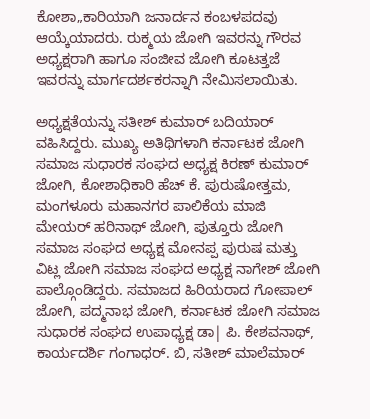ಕೋಶಾ„ಕಾರಿಯಾಗಿ ಜನಾರ್ದನ ಕಂಬಳಪದವು ಆಯ್ಕೆಯಾದರು. ರುಕ್ಮಯ ಜೋಗಿ ಇವರನ್ನು ಗೌರವ ಅಧ್ಯಕ್ಷರಾಗಿ ಹಾಗೂ ಸಂಜೀವ ಜೋಗಿ ಕೂಟತ್ತಜೆ ಇವರನ್ನು ಮಾರ್ಗದರ್ಶಕರನ್ನಾಗಿ ನೇಮಿಸಲಾಯಿತು.

ಅಧ್ಯಕ್ಷತೆಯನ್ನು ಸತೀಶ್ ಕುಮಾರ್ ಬದಿಯಾರ್ ವಹಿಸಿದ್ದರು. ಮುಖ್ಯ ಅತಿಥಿಗಳಾಗಿ ಕರ್ನಾಟಕ ಜೋಗಿ ಸಮಾಜ ಸುಧಾರಕ ಸಂಘದ ಅಧ್ಯಕ್ಷ ಕಿರಣ್ ಕುಮಾರ್ ಜೋಗಿ, ಕೋಶಾಧಿಕಾರಿ ಹೆಚ್ ಕೆ. ಪುರುಷೋತ್ತಮ, ಮಂಗಳೂರು ಮಹಾನಗರ ಪಾಲಿಕೆಯ ಮಾಜಿ ಮೇಯರ್ ಹರಿನಾಥ್ ಜೋಗಿ, ಪುತ್ತೂರು ಜೋಗಿ ಸಮಾಜ ಸಂಘದ ಅಧ್ಯಕ್ಷ ಮೋನಪ್ಪ ಪುರುಷ ಮತ್ತು ವಿಟ್ಲ ಜೋಗಿ ಸಮಾಜ ಸಂಘದ ಅಧ್ಯಕ್ಷ ನಾಗೇಶ್ ಜೋಗಿ ಪಾಲ್ಗೊಂಡಿದ್ದರು. ಸಮಾಜದ ಹಿರಿಯರಾದ ಗೋಪಾಲ್ ಜೋಗಿ, ಪದ್ಮನಾಭ ಜೋಗಿ, ಕರ್ನಾಟಕ ಜೋಗಿ ಸಮಾಜ ಸುಧಾರಕ ಸಂಘದ ಉಪಾಧ್ಯಕ್ಷ ಡಾ| ಪಿ. ಕೇಶವನಾಥ್, ಕಾರ್ಯದರ್ಶಿ ಗಂಗಾಧರ್. ಬಿ, ಸತೀಶ್ ಮಾಲೆಮಾರ್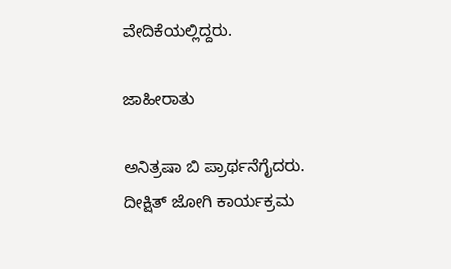ವೇದಿಕೆಯಲ್ಲಿದ್ದರು.

ಜಾಹೀರಾತು

ಅನಿತ್ರಷಾ ಬಿ ಪ್ರಾರ್ಥನೆಗೈದರು. ದೀಕ್ಷಿತ್ ಜೋಗಿ ಕಾರ್ಯಕ್ರಮ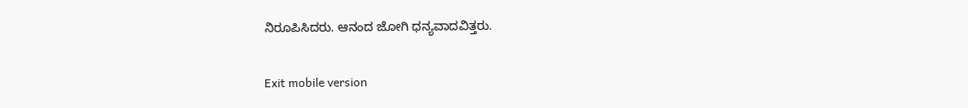ನಿರೂಪಿಸಿದರು. ಆನಂದ ಜೋಗಿ ಧನ್ಯವಾದವಿತ್ತರು.

Exit mobile version